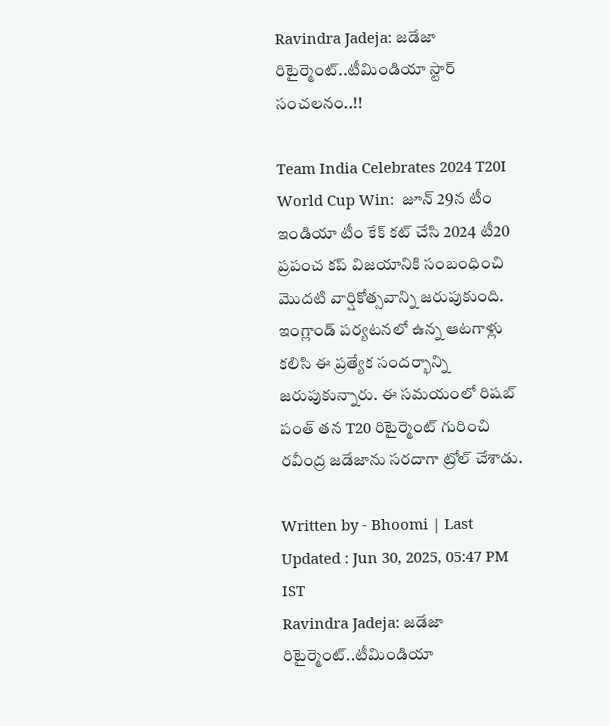Ravindra Jadeja: జడేజా రిటైర్మెంట్..టీమిండియా స్టార్ సంచలనం..!!

Team India Celebrates 2024 T20I World Cup Win:  జూన్ 29న టీం ఇండియా టీం కేక్ కట్ చేసి 2024 టీ20 ప్రపంచ కప్ విజయానికి సంబంధించి మొదటి వార్షికోత్సవాన్ని జరుపుకుంది. ఇంగ్లాండ్ పర్యటనలో ఉన్న ఆటగాళ్లు కలిసి ఈ ప్రత్యేక సందర్భాన్ని జరుపుకున్నారు. ఈ సమయంలో రిషబ్ పంత్ తన T20 రిటైర్మెంట్ గురించి రవీంద్ర జడేజాను సరదాగా ట్రోల్ చేశాడు.

Written by - Bhoomi | Last Updated : Jun 30, 2025, 05:47 PM IST
Ravindra Jadeja: జడేజా రిటైర్మెంట్..టీమిండియా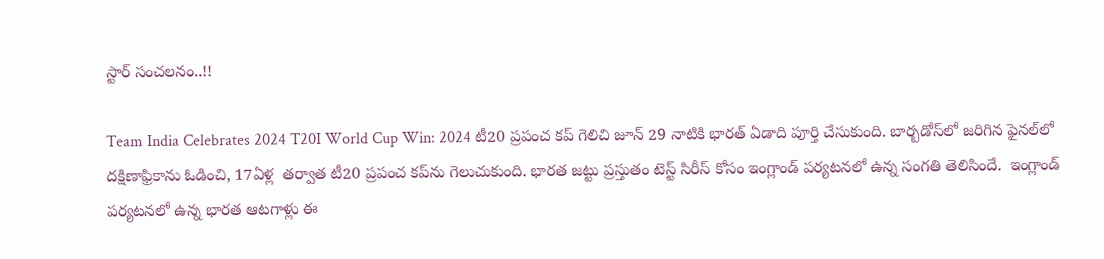స్టార్ సంచలనం..!!

Team India Celebrates 2024 T20I World Cup Win: 2024 టీ20 ప్రపంచ కప్ గెలిచి జూన్ 29 నాటికి భారత్ ఏడాది పూర్తి చేసుకుంది. బార్బడోస్‌లో జరిగిన ఫైనల్‌లో దక్షిణాఫ్రికాను ఓడించి, 17ఏళ్ల  తర్వాత టీ20 ప్రపంచ కప్‌ను గెలుచుకుంది. భారత జట్టు ప్రస్తుతం టెస్ట్ సిరీస్ కోసం ఇంగ్లాండ్ పర్యటనలో ఉన్న సంగతి తెలిసిందే.  ఇంగ్లాండ్ పర్యటనలో ఉన్న భారత ఆటగాళ్లు ఈ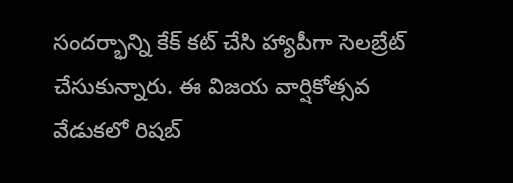సందర్భాన్ని కేక్ కట్ చేసి హ్యాపీగా సెలబ్రేట్  చేసుకున్నారు. ఈ విజయ వార్షికోత్సవ వేడుకలో రిషబ్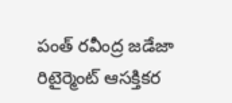పంత్ రవీంద్ర జడేజా రిటైర్మెంట్ ఆసక్తికర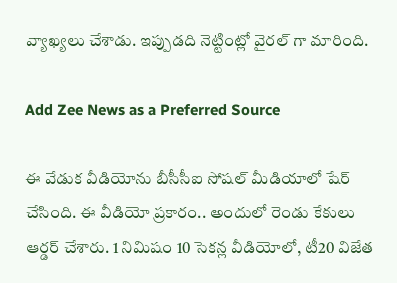వ్యాఖ్యలు చేశాడు. ఇప్పుడది నెట్టింట్లో వైరల్ గా మారింది.

Add Zee News as a Preferred Source

ఈ వేడుక వీడియోను బీసీసీఐ సోషల్ మీడియాలో షేర్ చేసింది. ఈ వీడియో ప్రకారం.. అందులో రెండు కేకులు ఆర్డర్ చేశారు. 1 నిమిషం 10 సెకన్ల వీడియోలో, టీ20 విజేత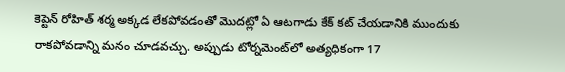కెప్టెన్ రోహిత్ శర్మ అక్కడ లేకపోవడంతో మొదట్లో ఏ ఆటగాడు కేక్ కట్ చేయడానికి ముందుకు రాకపోవడాన్ని మనం చూడవచ్చు. అప్పుడు టోర్నమెంట్‌లో అత్యధికంగా 17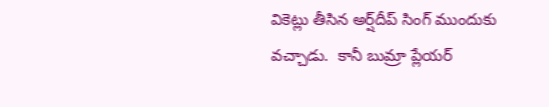వికెట్లు తీసిన అర్ష్‌దీప్ సింగ్ ముందుకు వచ్చాడు.  కానీ బుమ్రా ప్లేయర్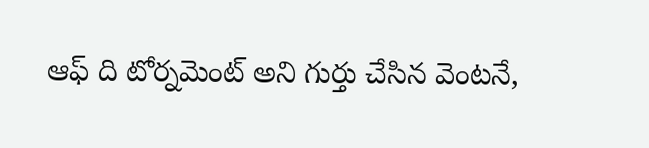ఆఫ్ ది టోర్నమెంట్ అని గుర్తు చేసిన వెంటనే,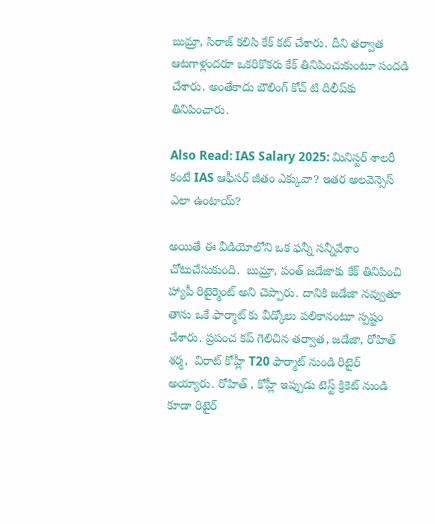బుమ్రా, సిరాజ్ కలిసి కేక్ కట్ చేశారు. దీని తర్వాత ఆటగాళ్లందరూ ఒకరికొకరు కేక్ తినిపించుకుంటూ సందడి చేశారు. అంతేకాదు బౌలింగ్ కోచ్ టి దిలీప్‌కు తినిపించారు.

Also Read: IAS Salary 2025: మినిస్టర్ శాలరీ కంటే IAS ఆఫీసర్ జీతం ఎక్కువా? ఇతర అలవెన్సెస్ ఎలా ఉంటాయ్?

అయితే ఈ వీడియోలోని ఒక ఫన్నీ సన్నీవేశాం చోటుచేసుకుంది.  బుమ్రా, పంత్ జడేజాకు కేక్ తినిపించి హ్యాపీ రిటైర్మెంట్ అని చెప్పారు. దానికి జడేజా నవ్వుతూ తాను ఒకే ఫార్మాట్ కు వీడ్కోలు పలికానంటూ స్పష్టం చేశారు. ప్రపంచ కప్ గెలిచిన తర్వాత, జడేజా, రోహిత్ శర్మ,  విరాట్ కోహ్లీ T20 ఫార్మాట్ నుండి రిటైర్ అయ్యారు. రోహిత్ , కోహ్లీ ఇప్పుడు టెస్ట్ క్రికెట్ నుండి కూడా రిటైర్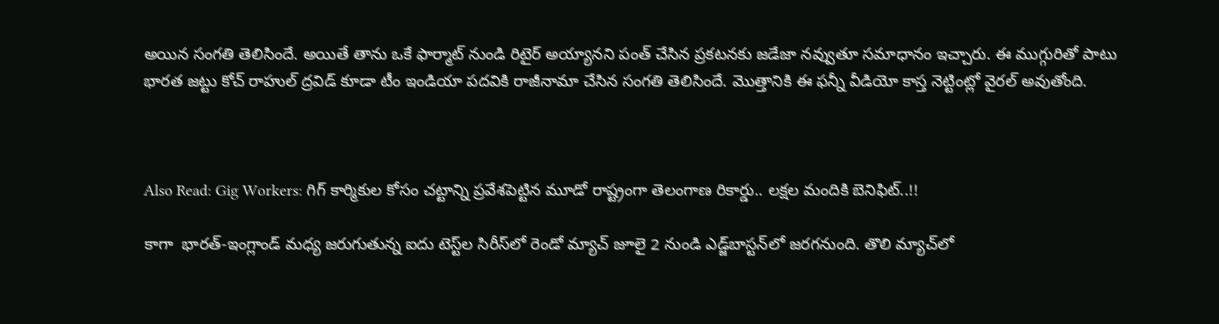అయిన సంగతి తెలిసిందే. అయితే తాను ఒకే ఫార్మాట్ నుండి రిటైర్ అయ్యానని పంత్ చేసిన ప్రకటనకు జడేజా నవ్వుతూ సమాధానం ఇచ్చారు. ఈ ముగ్గురితో పాటు భారత జట్టు కోచ్ రాహుల్ ద్రవిడ్ కూడా టీం ఇండియా పదవికి రాజీనామా చేసిన సంగతి తెలిసిందే. మొత్తానికి ఈ ఫన్నీ వీడియో కాస్త నెట్టింట్లో వైరల్ అవుతోంది.



Also Read: Gig Workers: గిగ్ కార్మికుల కోసం చట్టాన్ని ప్రవేశపెట్టిన మూడో రాష్ట్రంగా తెలంగాణ రికార్డు.. లక్షల మందికి బెనిఫిట్..!!

కాగా  భారత్-ఇంగ్లాండ్ మధ్య జరుగుతున్న ఐదు టెస్ట్‌ల సిరీస్‌లో రెండో మ్యాచ్ జూలై 2 నుండి ఎడ్జ్‌బాస్టన్‌లో జరగనుంది. తొలి మ్యాచ్‌లో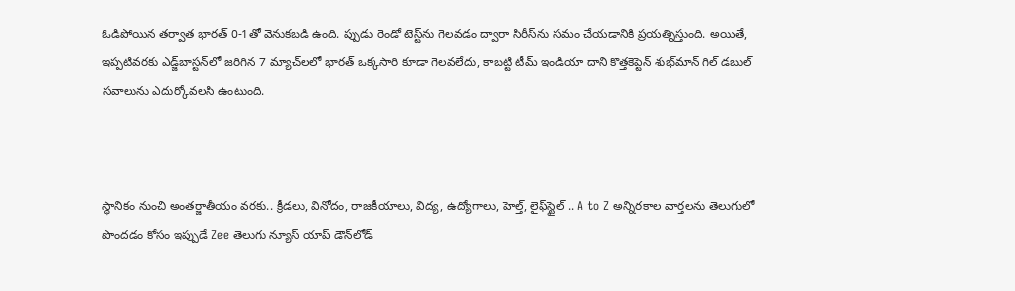ఓడిపోయిన తర్వాత భారత్ 0-1తో వెనుకబడి ఉంది. ప్పుడు రెండో టెస్ట్‌ను గెలవడం ద్వారా సిరీస్‌ను సమం చేయడానికి ప్రయత్నిస్తుంది. అయితే, ఇప్పటివరకు ఎడ్జ్‌బాస్టన్‌లో జరిగిన 7 మ్యాచ్‌లలో భారత్ ఒక్కసారి కూడా గెలవలేదు, కాబట్టి టీమ్ ఇండియా దాని కొత్తకెప్టెన్ శుభ్‌మాన్ గిల్ డబుల్ సవాలును ఎదుర్కోవలసి ఉంటుంది.



స్థానికం నుంచి అంతర్జాతీయం వరకు.. క్రీడలు, వినోదం, రాజకీయాలు, విద్య, ఉద్యోగాలు, హెల్త్, లైఫ్‌స్టైల్ .. A to Z అన్నిరకాల వార్తలను తెలుగులో పొందడం కోసం ఇప్పుడే Zee తెలుగు న్యూస్ యాప్ డౌన్‌లోడ్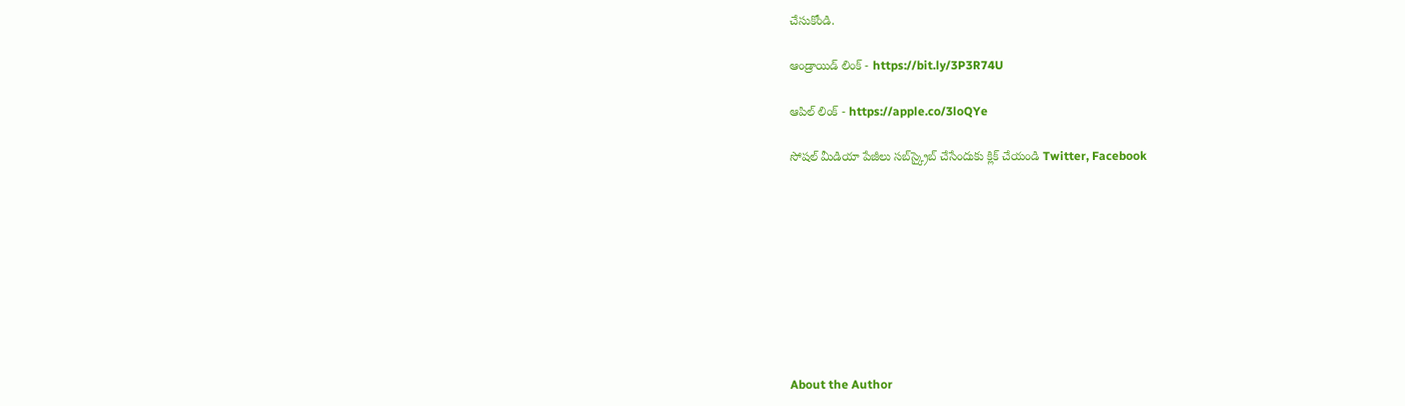చేసుకోండి.

ఆండ్రాయిడ్ లింక్ - https://bit.ly/3P3R74U

ఆపిల్ లింక్ - https://apple.co/3loQYe

సోషల్ మీడియా పేజీలు సబ్‌స్క్రైబ్ చేసేందుకు క్లిక్ చేయండి Twitter, Facebook









About the Author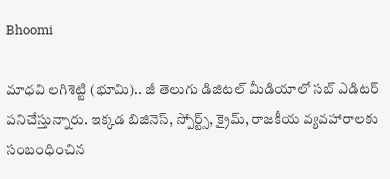Bhoomi

మాధవి లగిశెట్టి (భూమి).. జీ తెలుగు డిజిటల్ మీడియాలో సబ్ ఎడిటర్ పనిచేస్తున్నారు. ఇక్కడ బిజినెస్, స్పోర్ట్స్, క్రైమ్, రాజకీయ వ్యవహారాలకు సంబంధించిన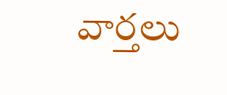వార్తలు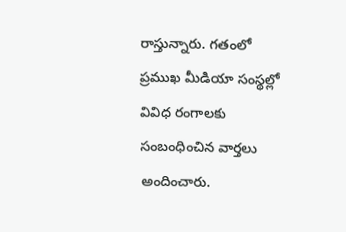రాస్తున్నారు. గతంలో ప్రముఖ మీడియా సంస్థల్లో వివిధ రంగాలకు సంబంధించిన వార్తలు అందించారు.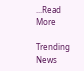...Read More

Trending News